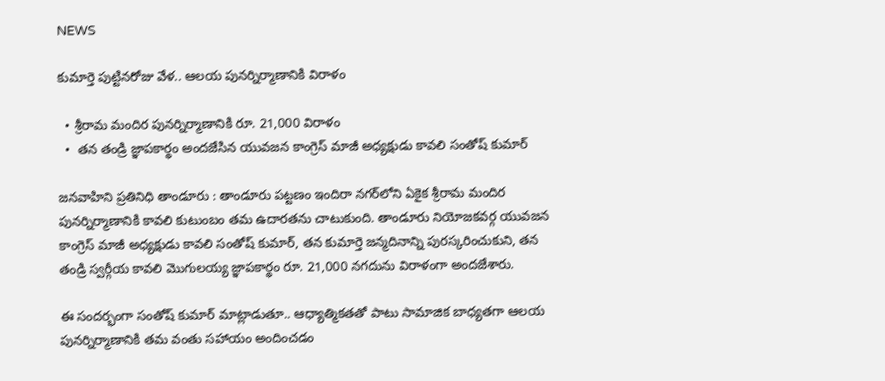NEWS

కుమార్తె పుట్టినరోజు వేళ.. ఆలయ పునర్నిర్మాణానికి విరాళం

  • శ్రీరామ మందిర పునర్నిర్మాణానికి రూ. 21,000 విరాళం
  •  తన తండ్రి జ్ఞాపకార్థం అందజేసిన యువజన కాంగ్రెస్ మాజీ అధ్యక్షుడు కావలి సంతోష్ కుమార్

జనవాహిని ప్రతినిధి తాండూరు : తాండూరు పట్టణం ఇందిరా నగర్‌లోని ఏకైక శ్రీరామ మందిర పునర్నిర్మాణానికి కావలి కుటుంబం తమ ఉదారతను చాటుకుంది. తాండూరు నియోజకవర్గ యువజన కాంగ్రెస్ మాజీ అధ్యక్షుడు కావలి సంతోష్ కుమార్, తన కుమార్తె జన్మదినాన్ని పురస్కరించుకుని, తన తండ్రి స్వర్గీయ కావలి మొగులయ్య జ్ఞాపకార్థం రూ. 21,000 నగదును విరాళంగా అందజేశారు.

ఈ సందర్భంగా సంతోష్ కుమార్ మాట్లాడుతూ.. ఆధ్యాత్మికతతో పాటు సామాజిక బాధ్యతగా ఆలయ పునర్నిర్మాణానికి తమ వంతు సహాయం అందించడం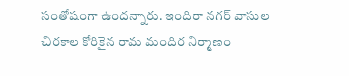సంతోషంగా ఉందన్నారు. ఇందిరా నగర్ వాసుల చిరకాల కోరికైన రామ మందిర నిర్మాణం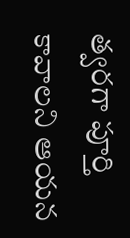త్వరగా పూర్తి కావాలని ఆయన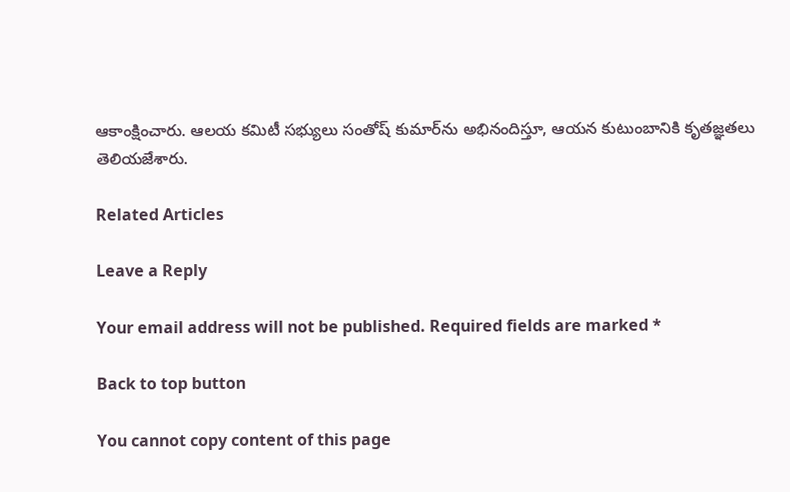ఆకాంక్షించారు. ఆలయ కమిటీ సభ్యులు సంతోష్ కుమార్‌ను అభినందిస్తూ, ఆయన కుటుంబానికి కృతజ్ఞతలు తెలియజేశారు.

Related Articles

Leave a Reply

Your email address will not be published. Required fields are marked *

Back to top button

You cannot copy content of this page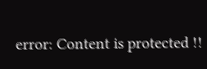error: Content is protected !!